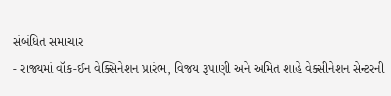સંબંધિત સમાચાર
- રાજ્યમાં વૉક-ઈન વેક્સિનેશન પ્રારંભ, વિજય રૂપાણી અને અમિત શાહે વેક્સીનેશન સેન્ટરની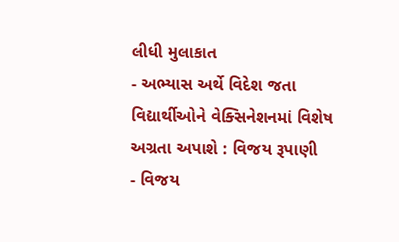લીધી મુલાકાત
- અભ્યાસ અર્થે વિદેશ જતા વિદ્યાર્થીઓને વેક્સિનેશનમાં વિશેષ અગ્રતા અપાશે : વિજય રૂપાણી
- વિજય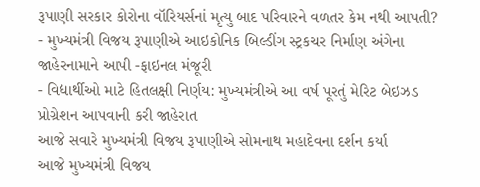રૂપાણી સરકાર કોરોના વૉરિયર્સનાં મૃત્યુ બાદ પરિવારને વળતર કેમ નથી આપતી?
- મુખ્યમંત્રી વિજય રૂપાણીએ આઇકોનિક બિલ્ડીંગ સ્ટ્રકચર નિર્માણ અંગેના જાહેરનામાને આપી -ફાઇનલ મંજૂરી
- વિદ્યાર્થીઓ માટે હિતલક્ષી નિર્ણય: મુખ્યમંત્રીએ આ વર્ષ પૂરતું મેરિટ બેઇઝડ પ્રોગ્રેશન આપવાની કરી જાહેરાત
આજે સવારે મુખ્યમંત્રી વિજય રૂપાણીએ સોમનાથ મહાદેવના દર્શન કર્યા
આજે મુખ્યમંત્રી વિજય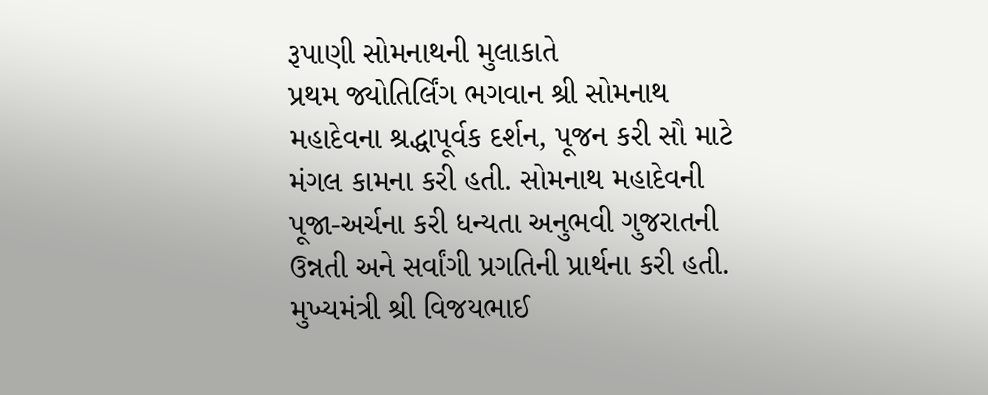રૂપાણી સોમનાથની મુલાકાતે
પ્રથમ જ્યોતિર્લિંગ ભગવાન શ્રી સોમનાથ મહાદેવના શ્રદ્ધાપૂર્વક દર્શન, પૂજન કરી સૌ માટે મંગલ કામના કરી હતી. સોમનાથ મહાદેવની પૂજા-અર્ચના કરી ધન્યતા અનુભવી ગુજરાતની ઉન્નતી અને સર્વાંગી પ્રગતિની પ્રાર્થના કરી હતી. મુખ્યમંત્રી શ્રી વિજયભાઈ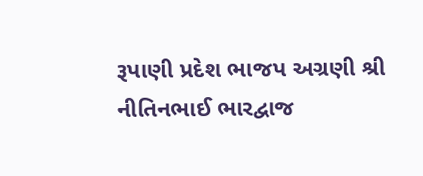રૂપાણી પ્રદેશ ભાજપ અગ્રણી શ્રી નીતિનભાઈ ભારદ્વાજ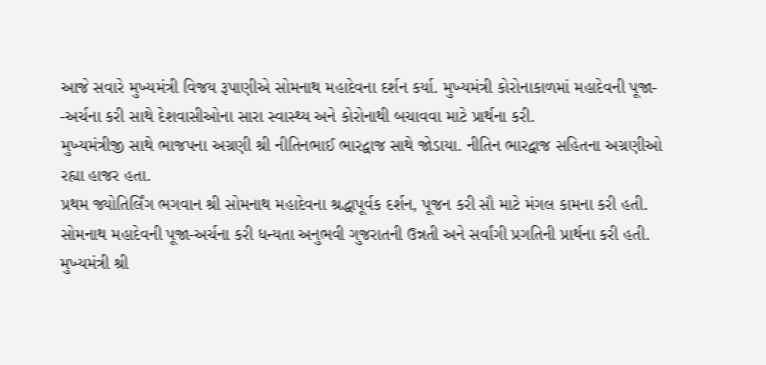આજે સવારે મુખ્યમંત્રી વિજય રૂપાણીએ સોમનાથ મહાદેવના દર્શન કર્યા. મુખ્યમંત્રી કોરોનાકાળમાં મહાદેવની પૂજા- -અર્ચના કરી સાથે દેશવાસીઓના સારા સ્વાસ્થ્ય અને કોરોનાથી બચાવવા માટે પ્રાર્થના કરી.
મુખ્યમંત્રીજી સાથે ભાજપના અગ્રણી શ્રી નીતિનભાઈ ભારદ્વાજ સાથે જોડાયા. નીતિન ભારદ્વાજ સહિતના અગ્રણીઓ રહ્યા હાજર હતા.
પ્રથમ જ્યોતિર્લિંગ ભગવાન શ્રી સોમનાથ મહાદેવના શ્રદ્ધાપૂર્વક દર્શન, પૂજન કરી સૌ માટે મંગલ કામના કરી હતી. સોમનાથ મહાદેવની પૂજા-અર્ચના કરી ધન્યતા અનુભવી ગુજરાતની ઉન્નતી અને સર્વાંગી પ્રગતિની પ્રાર્થના કરી હતી. મુખ્યમંત્રી શ્રી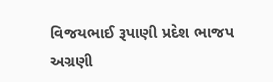વિજયભાઈ રૂપાણી પ્રદેશ ભાજપ અગ્રણી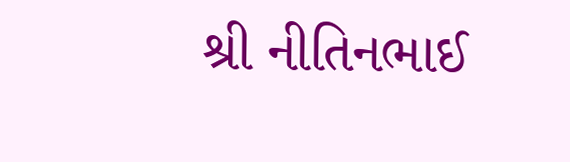શ્રી નીતિનભાઈ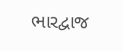ભારદ્વાજ